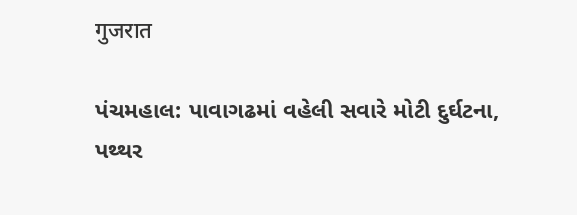गुजरात

પંચમહાલ: પાવાગઢમાં વહેલી સવારે મોટી દુર્ઘટના, પથ્થર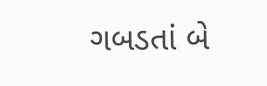ગબડતાં બે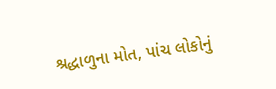શ્રદ્ધાળુના મોત, પાંચ લોકોનું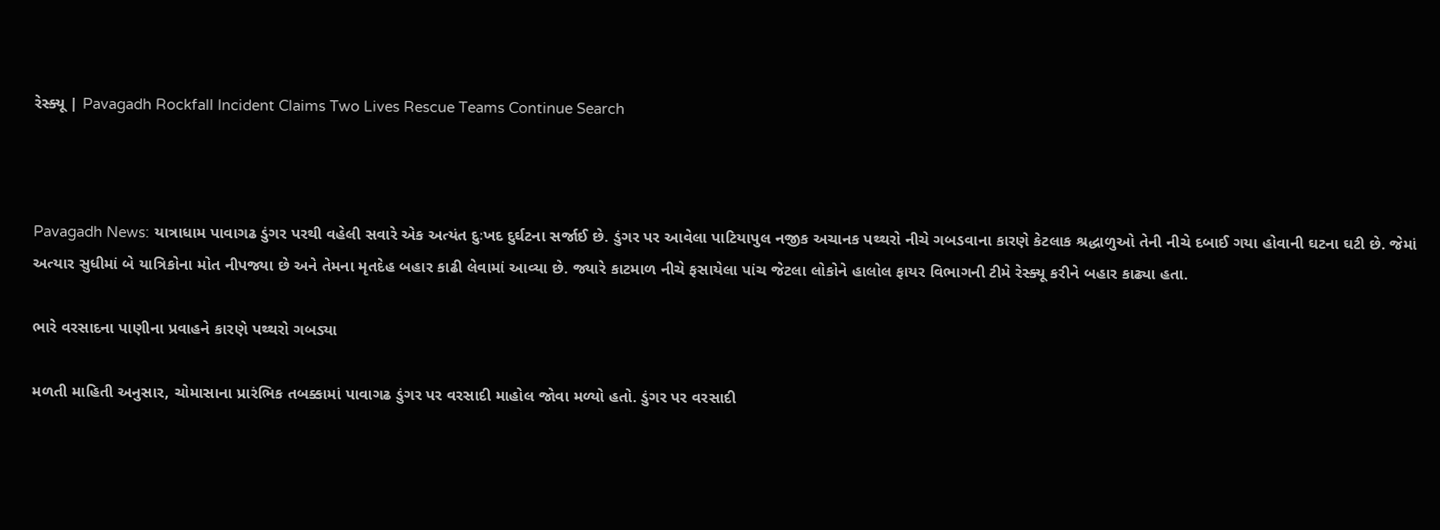રેસ્ક્યૂ | Pavagadh Rockfall Incident Claims Two Lives Rescue Teams Continue Search



Pavagadh News: યાત્રાધામ પાવાગઢ ડુંગર પરથી વહેલી સવારે એક અત્યંત દુઃખદ દુર્ઘટના સર્જાઈ છે. ડુંગર પર આવેલા પાટિયાપુલ નજીક અચાનક પથ્થરો નીચે ગબડવાના કારણે કેટલાક શ્રદ્ધાળુઓ તેની નીચે દબાઈ ગયા હોવાની ઘટના ઘટી છે. જેમાં અત્યાર સુધીમાં બે યાત્રિકોના મોત નીપજ્યા છે અને તેમના મૃતદેહ બહાર કાઢી લેવામાં આવ્યા છે. જ્યારે કાટમાળ નીચે ફસાયેલા પાંચ જેટલા લોકોને હાલોલ ફાયર વિભાગની ટીમે રેસ્ક્યૂ કરીને બહાર કાઢ્યા હતા.

ભારે વરસાદના પાણીના પ્રવાહને કારણે પથ્થરો ગબડ્યા

મળતી માહિતી અનુસાર, ચોમાસાના પ્રારંભિક તબક્કામાં પાવાગઢ ડુંગર પર વરસાદી માહોલ જોવા મળ્યો હતો. ડુંગર પર વરસાદી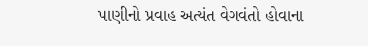પાણીનો પ્રવાહ અત્યંત વેગવંતો હોવાના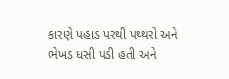કારણે પહાડ પરથી પથ્થરો અને ભેખડ ધસી પડી હતી અને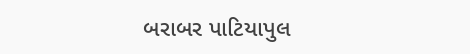બરાબર પાટિયાપુલ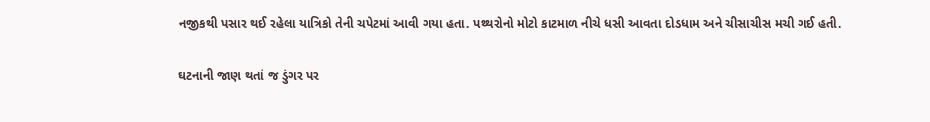નજીકથી પસાર થઈ રહેલા યાત્રિકો તેની ચપેટમાં આવી ગયા હતા. પથ્થરોનો મોટો કાટમાળ નીચે ધસી આવતા દોડધામ અને ચીસાચીસ મચી ગઈ હતી.

ઘટનાની જાણ થતાં જ ડુંગર પર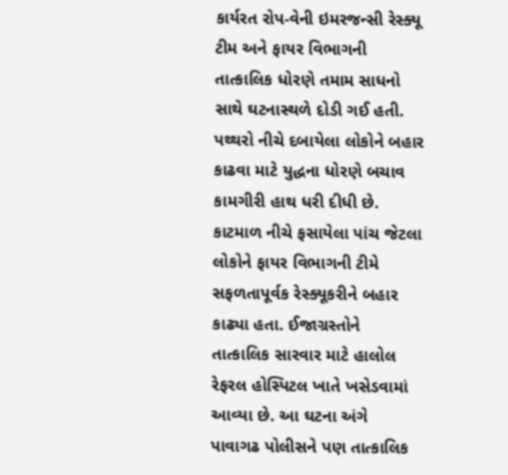કાર્યરત રોપ-વેની ઇમરજન્સી રેસ્ક્યૂ ટીમ અને ફાયર વિભાગની તાત્કાલિક ધોરણે તમામ સાધનો સાથે ઘટનાસ્થળે દોડી ગઈ હતી. પથ્થરો નીચે દબાયેલા લોકોને બહાર કાઢવા માટે યુદ્ધના ધોરણે બચાવ કામગીરી હાથ ધરી દીધી છે. કાટમાળ નીચે ફસાયેલા પાંચ જેટલા લોકોને ફાયર વિભાગની ટીમે સફળતાપૂર્વક રેસ્ક્યૂકરીને બહાર કાઢ્યા હતા. ઈજાગ્રસ્તોને તાત્કાલિક સારવાર માટે હાલોલ રેફરલ હોસ્પિટલ ખાતે ખસેડવામાં આવ્યા છે. આ ઘટના અંગે પાવાગઢ પોલીસને પણ તાત્કાલિક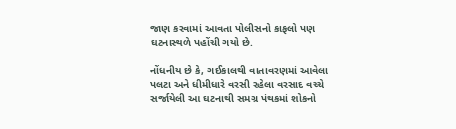જાણ કરવામાં આવતા પોલીસનો કાફલો પણ ઘટનાસ્થળે પહોંચી ગયો છે.

નોંધનીય છે કે, ગઈકાલથી વાતાવરણમાં આવેલા પલટા અને ધીમીધારે વરસી રહેલા વરસાદ વચ્ચે સર્જાયેલી આ ઘટનાથી સમગ્ર પંથકમાં શોકનો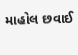માહોલ છવાઈ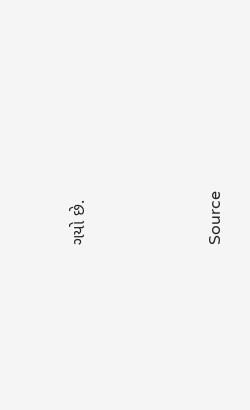ગયો છે.





Source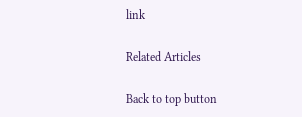link

Related Articles

Back to top button